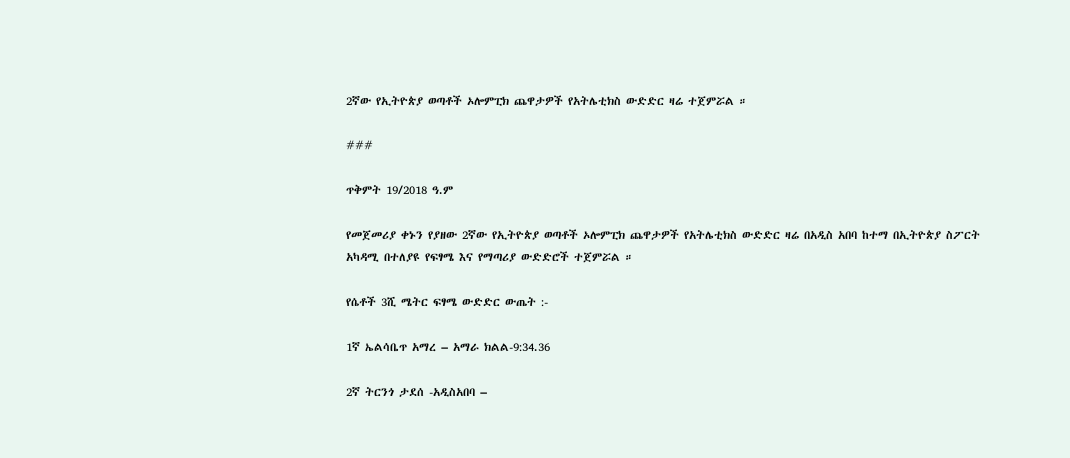2ኛው የኢትዮጵያ ወጣቶች ኦሎምፒክ ጨዋታዎች የአትሌቲክስ ውድድር ዛሬ ተጀምሯል ።

###

ጥቅምት 19/2018 ዓ.ም

የመጀመሪያ ቀኑን የያዘው 2ኛው የኢትዮጵያ ወጣቶች ኦሎምፒክ ጨዋታዎች የአትሌቲክስ ውድድር ዛሬ በአዲስ አበባ ከተማ በኢትዮጵያ ስፖርት አካዳሚ በተለያዩ የፍፃሜ እና የማጣሪያ ውድድሮች ተጀምሯል ።

የሴቶች 3ሺ ሜትር ፍፃሜ ውድድር ውጤት :-

1ኛ ኤልሳቤጥ አማረ – አማራ ክልል-9:34.36

2ኛ ትርንጎ ታደሰ -አዲስአበባ –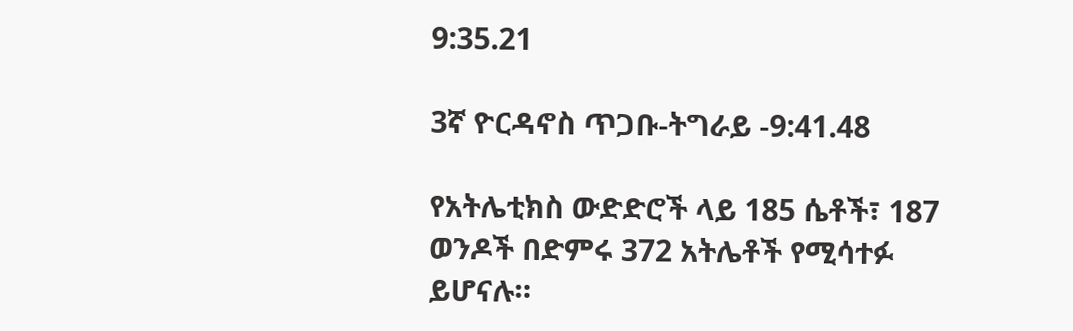9:35.21

3ኛ ዮርዳኖስ ጥጋቡ-ትግራይ -9:41.48

የአትሌቲክስ ውድድሮች ላይ 185 ሴቶች፣ 187 ወንዶች በድምሩ 372 አትሌቶች የሚሳተፉ ይሆናሉ።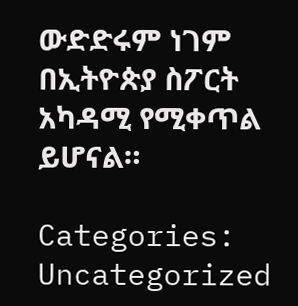ውድድሩም ነገም በኢትዮጵያ ስፖርት አካዳሚ የሚቀጥል ይሆናል።

Categories: Uncategorized